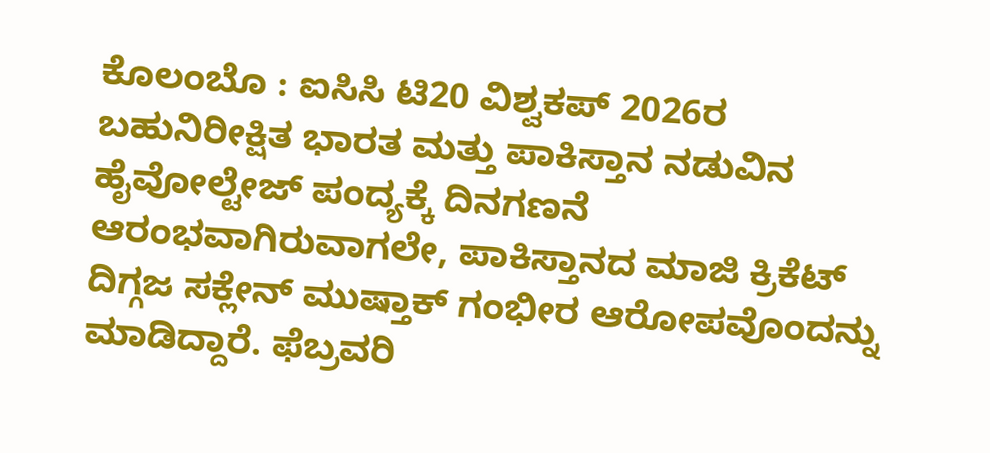ಕೊಲಂಬೊ : ಐಸಿಸಿ ಟಿ20 ವಿಶ್ವಕಪ್ 2026ರ ಬಹುನಿರೀಕ್ಷಿತ ಭಾರತ ಮತ್ತು ಪಾಕಿಸ್ತಾನ ನಡುವಿನ ಹೈವೋಲ್ಟೇಜ್ ಪಂದ್ಯಕ್ಕೆ ದಿನಗಣನೆ ಆರಂಭವಾಗಿರುವಾಗಲೇ, ಪಾಕಿಸ್ತಾನದ ಮಾಜಿ ಕ್ರಿಕೆಟ್ ದಿಗ್ಗಜ ಸಕ್ಲೇನ್ ಮುಷ್ತಾಕ್ ಗಂಭೀರ ಆರೋಪವೊಂದನ್ನು ಮಾಡಿದ್ದಾರೆ. ಫೆಬ್ರವರಿ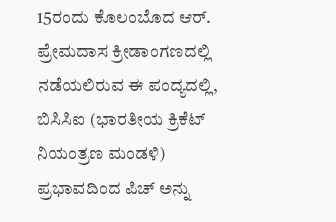15ರಂದು ಕೊಲಂಬೊದ ಆರ್. ಪ್ರೇಮದಾಸ ಕ್ರೀಡಾಂಗಣದಲ್ಲಿ ನಡೆಯಲಿರುವ ಈ ಪಂದ್ಯದಲ್ಲಿ, ಬಿಸಿಸಿಐ (ಭಾರತೀಯ ಕ್ರಿಕೆಟ್ ನಿಯಂತ್ರಣ ಮಂಡಳಿ) ಪ್ರಭಾವದಿಂದ ಪಿಚ್ ಅನ್ನು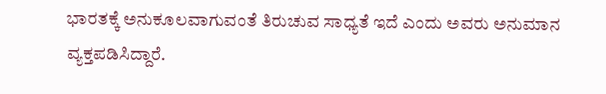ಭಾರತಕ್ಕೆ ಅನುಕೂಲವಾಗುವಂತೆ ತಿರುಚುವ ಸಾಧ್ಯತೆ ಇದೆ ಎಂದು ಅವರು ಅನುಮಾನ ವ್ಯಕ್ತಪಡಿಸಿದ್ದಾರೆ.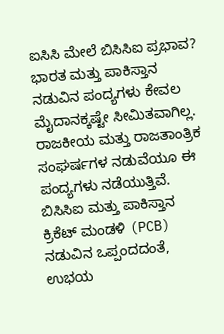ಐಸಿಸಿ ಮೇಲೆ ಬಿಸಿಸಿಐ ಪ್ರಭಾವ?
ಭಾರತ ಮತ್ತು ಪಾಕಿಸ್ತಾನ ನಡುವಿನ ಪಂದ್ಯಗಳು ಕೇವಲ ಮೈದಾನಕ್ಕಷ್ಟೇ ಸೀಮಿತವಾಗಿಲ್ಲ. ರಾಜಕೀಯ ಮತ್ತು ರಾಜತಾಂತ್ರಿಕ ಸಂಘರ್ಷಗಳ ನಡುವೆಯೂ ಈ ಪಂದ್ಯಗಳು ನಡೆಯುತ್ತಿವೆ. ಬಿಸಿಸಿಐ ಮತ್ತು ಪಾಕಿಸ್ತಾನ ಕ್ರಿಕೆಟ್ ಮಂಡಳಿ (PCB) ನಡುವಿನ ಒಪ್ಪಂದದಂತೆ, ಉಭಯ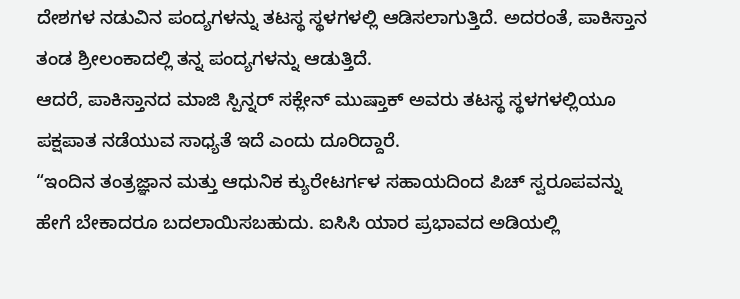ದೇಶಗಳ ನಡುವಿನ ಪಂದ್ಯಗಳನ್ನು ತಟಸ್ಥ ಸ್ಥಳಗಳಲ್ಲಿ ಆಡಿಸಲಾಗುತ್ತಿದೆ. ಅದರಂತೆ, ಪಾಕಿಸ್ತಾನ ತಂಡ ಶ್ರೀಲಂಕಾದಲ್ಲಿ ತನ್ನ ಪಂದ್ಯಗಳನ್ನು ಆಡುತ್ತಿದೆ.
ಆದರೆ, ಪಾಕಿಸ್ತಾನದ ಮಾಜಿ ಸ್ಪಿನ್ನರ್ ಸಕ್ಲೇನ್ ಮುಷ್ತಾಕ್ ಅವರು ತಟಸ್ಥ ಸ್ಥಳಗಳಲ್ಲಿಯೂ ಪಕ್ಷಪಾತ ನಡೆಯುವ ಸಾಧ್ಯತೆ ಇದೆ ಎಂದು ದೂರಿದ್ದಾರೆ.
“ಇಂದಿನ ತಂತ್ರಜ್ಞಾನ ಮತ್ತು ಆಧುನಿಕ ಕ್ಯುರೇಟರ್ಗಳ ಸಹಾಯದಿಂದ ಪಿಚ್ ಸ್ವರೂಪವನ್ನು ಹೇಗೆ ಬೇಕಾದರೂ ಬದಲಾಯಿಸಬಹುದು. ಐಸಿಸಿ ಯಾರ ಪ್ರಭಾವದ ಅಡಿಯಲ್ಲಿ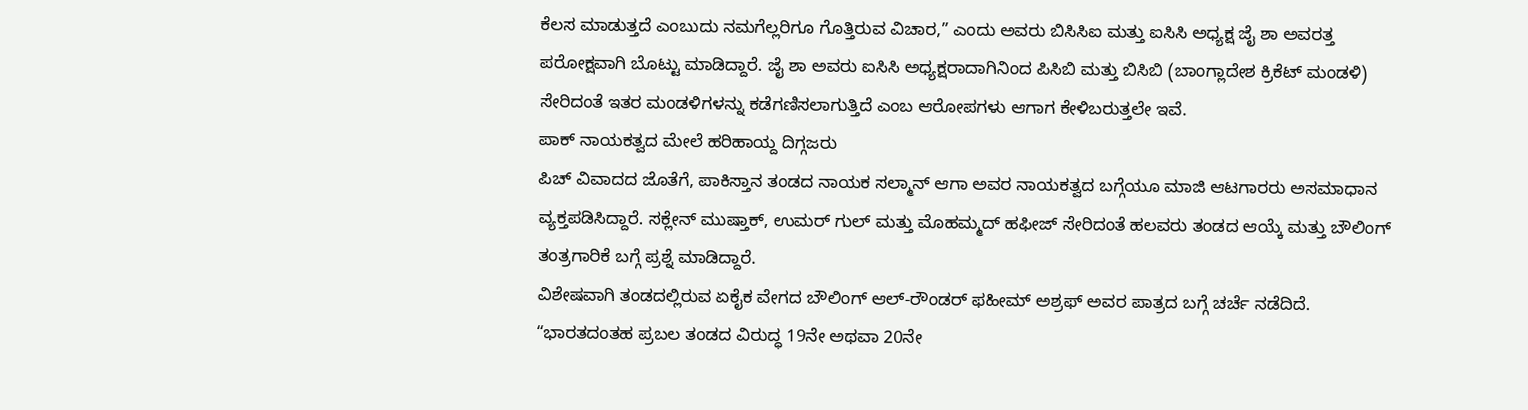ಕೆಲಸ ಮಾಡುತ್ತದೆ ಎಂಬುದು ನಮಗೆಲ್ಲರಿಗೂ ಗೊತ್ತಿರುವ ವಿಚಾರ,” ಎಂದು ಅವರು ಬಿಸಿಸಿಐ ಮತ್ತು ಐಸಿಸಿ ಅಧ್ಯಕ್ಷ ಜೈ ಶಾ ಅವರತ್ತ ಪರೋಕ್ಷವಾಗಿ ಬೊಟ್ಟು ಮಾಡಿದ್ದಾರೆ. ಜೈ ಶಾ ಅವರು ಐಸಿಸಿ ಅಧ್ಯಕ್ಷರಾದಾಗಿನಿಂದ ಪಿಸಿಬಿ ಮತ್ತು ಬಿಸಿಬಿ (ಬಾಂಗ್ಲಾದೇಶ ಕ್ರಿಕೆಟ್ ಮಂಡಳಿ) ಸೇರಿದಂತೆ ಇತರ ಮಂಡಳಿಗಳನ್ನು ಕಡೆಗಣಿಸಲಾಗುತ್ತಿದೆ ಎಂಬ ಆರೋಪಗಳು ಆಗಾಗ ಕೇಳಿಬರುತ್ತಲೇ ಇವೆ.
ಪಾಕ್ ನಾಯಕತ್ವದ ಮೇಲೆ ಹರಿಹಾಯ್ದ ದಿಗ್ಗಜರು
ಪಿಚ್ ವಿವಾದದ ಜೊತೆಗೆ, ಪಾಕಿಸ್ತಾನ ತಂಡದ ನಾಯಕ ಸಲ್ಮಾನ್ ಆಗಾ ಅವರ ನಾಯಕತ್ವದ ಬಗ್ಗೆಯೂ ಮಾಜಿ ಆಟಗಾರರು ಅಸಮಾಧಾನ ವ್ಯಕ್ತಪಡಿಸಿದ್ದಾರೆ. ಸಕ್ಲೇನ್ ಮುಷ್ತಾಕ್, ಉಮರ್ ಗುಲ್ ಮತ್ತು ಮೊಹಮ್ಮದ್ ಹಫೀಜ್ ಸೇರಿದಂತೆ ಹಲವರು ತಂಡದ ಆಯ್ಕೆ ಮತ್ತು ಬೌಲಿಂಗ್ ತಂತ್ರಗಾರಿಕೆ ಬಗ್ಗೆ ಪ್ರಶ್ನೆ ಮಾಡಿದ್ದಾರೆ.
ವಿಶೇಷವಾಗಿ ತಂಡದಲ್ಲಿರುವ ಏಕೈಕ ವೇಗದ ಬೌಲಿಂಗ್ ಆಲ್-ರೌಂಡರ್ ಫಹೀಮ್ ಅಶ್ರಫ್ ಅವರ ಪಾತ್ರದ ಬಗ್ಗೆ ಚರ್ಚೆ ನಡೆದಿದೆ. “ಭಾರತದಂತಹ ಪ್ರಬಲ ತಂಡದ ವಿರುದ್ಧ 19ನೇ ಅಥವಾ 20ನೇ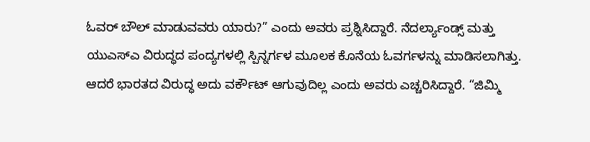ಓವರ್ ಬೌಲ್ ಮಾಡುವವರು ಯಾರು?” ಎಂದು ಅವರು ಪ್ರಶ್ನಿಸಿದ್ದಾರೆ. ನೆದರ್ಲ್ಯಾಂಡ್ಸ್ ಮತ್ತು ಯುಎಸ್ಎ ವಿರುದ್ಧದ ಪಂದ್ಯಗಳಲ್ಲಿ ಸ್ಪಿನ್ನರ್ಗಳ ಮೂಲಕ ಕೊನೆಯ ಓವರ್ಗಳನ್ನು ಮಾಡಿಸಲಾಗಿತ್ತು. ಆದರೆ ಭಾರತದ ವಿರುದ್ಧ ಅದು ವರ್ಕೌಟ್ ಆಗುವುದಿಲ್ಲ ಎಂದು ಅವರು ಎಚ್ಚರಿಸಿದ್ದಾರೆ. “ಜಿಮ್ಮಿ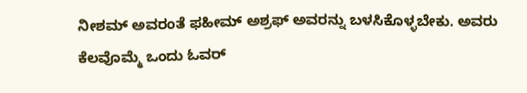ನೀಶಮ್ ಅವರಂತೆ ಫಹೀಮ್ ಅಶ್ರಫ್ ಅವರನ್ನು ಬಳಸಿಕೊಳ್ಳಬೇಕು. ಅವರು ಕೆಲವೊಮ್ಮೆ ಒಂದು ಓವರ್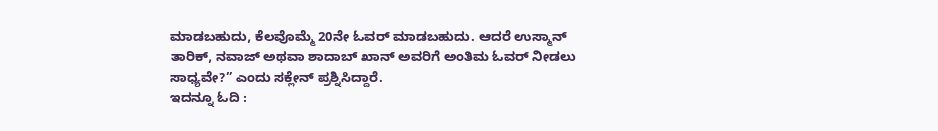ಮಾಡಬಹುದು, ಕೆಲವೊಮ್ಮೆ 20ನೇ ಓವರ್ ಮಾಡಬಹುದು. ಆದರೆ ಉಸ್ಮಾನ್ ತಾರಿಕ್, ನವಾಜ್ ಅಥವಾ ಶಾದಾಬ್ ಖಾನ್ ಅವರಿಗೆ ಅಂತಿಮ ಓವರ್ ನೀಡಲು ಸಾಧ್ಯವೇ?” ಎಂದು ಸಕ್ಲೇನ್ ಪ್ರಶ್ನಿಸಿದ್ದಾರೆ.
ಇದನ್ನೂ ಓದಿ :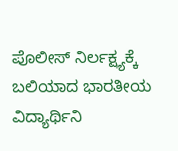ಪೊಲೀಸ್ ನಿರ್ಲಕ್ಷ್ಯಕ್ಕೆ ಬಲಿಯಾದ ಭಾರತೀಯ ವಿದ್ಯಾರ್ಥಿನಿ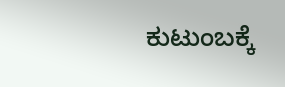ಕುಟುಂಬಕ್ಕೆ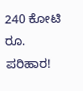240 ಕೋಟಿ ರೂ. ಪರಿಹಾರ!